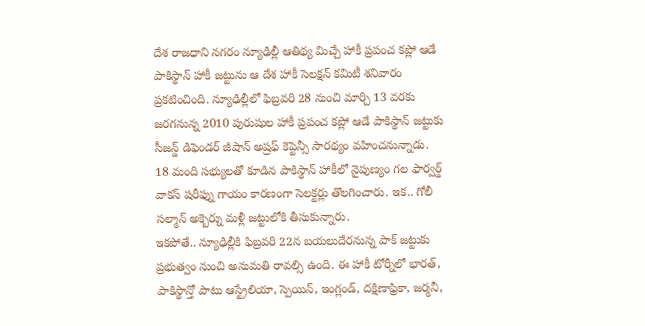దేశ రాజధాని నగరం న్యూఢిల్లీ ఆతిథ్య మిచ్చే హాకీ ప్రపంచ కప్లో ఆడే పాకిస్థాన్ హాకీ జట్టును ఆ దేశ హాకీ సెలక్షన్ కమిటీ శనివారం ప్రకటించింది. న్యూఢిల్లీలో ఫిబ్రవరి 28 నుంచి మార్చి 13 వరకు జరగనున్న 2010 పురుషుల హాకీ ప్రపంచ కప్లో ఆడే పాకిస్థాన్ జట్టుకు సీజన్డ్ డిఫెండర్ జీషాన్ అష్రఫ్ కెప్టెన్సీ సారథ్యం వహించనున్నాడు.
18 మంది సభ్యులతో కూడిన పాకిస్థాన్ హాకీలో నైపుణ్యం గల ఫార్వర్డ్ వాకస్ షరీఫ్ను గాయం కారణంగా సెలక్టర్లు తొలగించారు. ఇక.. గోలీ సల్మాన్ అక్బెర్ను మళ్లీ జట్టులోకి తీసుకున్నారు.
ఇకపోతే.. న్యూఢిల్లీకి ఫిబ్రవరి 22న బయలుదేరనున్న పాక్ జట్టుకు ప్రభుత్వం నుంచి అనుమతి రావల్సి ఉంది. ఈ హాకీ టోర్నీలో భారత్, పాకిస్థాన్తో పాటు ఆస్ట్రేలియా, స్పెయిన్, ఇంగ్లండ్, దక్షిణాఫ్రికా, జర్మనీ,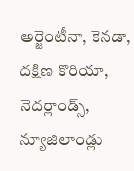అర్జెంటీనా, కెనడా, దక్షిణ కొరియా, నెదర్లాండ్స్, న్యూజిలాండ్లు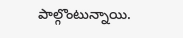పాల్గొంటున్నాయి.